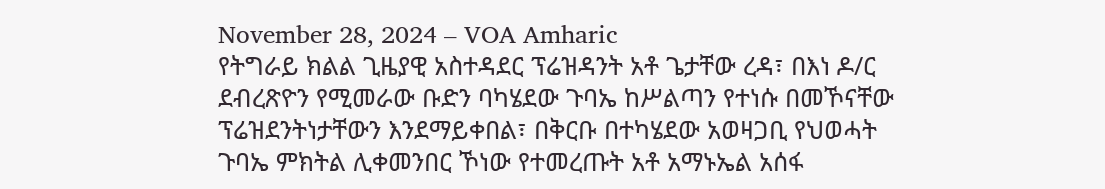November 28, 2024 – VOA Amharic
የትግራይ ክልል ጊዜያዊ አስተዳደር ፕሬዝዳንት አቶ ጌታቸው ረዳ፣ በእነ ዶ/ር ደብረጽዮን የሚመራው ቡድን ባካሄደው ጉባኤ ከሥልጣን የተነሱ በመኾናቸው ፕሬዝደንትነታቸውን እንደማይቀበል፣ በቅርቡ በተካሄደው አወዛጋቢ የህወሓት ጉባኤ ምክትል ሊቀመንበር ኾነው የተመረጡት አቶ አማኑኤል አሰፋ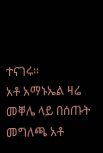ተናገሩ።
አቶ አማኑኤል ዛሬ መቐሌ ላይ በሰጡት መግለጫ አቶ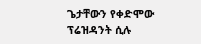ጌታቸውን የቀድሞው ፕሬዝዳንት ሲሉ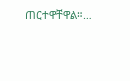ጠርተዋቸዋል።…